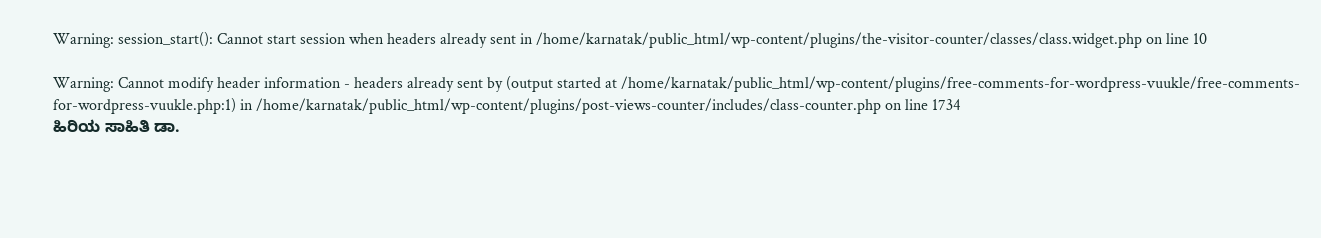Warning: session_start(): Cannot start session when headers already sent in /home/karnatak/public_html/wp-content/plugins/the-visitor-counter/classes/class.widget.php on line 10

Warning: Cannot modify header information - headers already sent by (output started at /home/karnatak/public_html/wp-content/plugins/free-comments-for-wordpress-vuukle/free-comments-for-wordpress-vuukle.php:1) in /home/karnatak/public_html/wp-content/plugins/post-views-counter/includes/class-counter.php on line 1734
ಹಿರಿಯ ಸಾಹಿತಿ ಡಾ.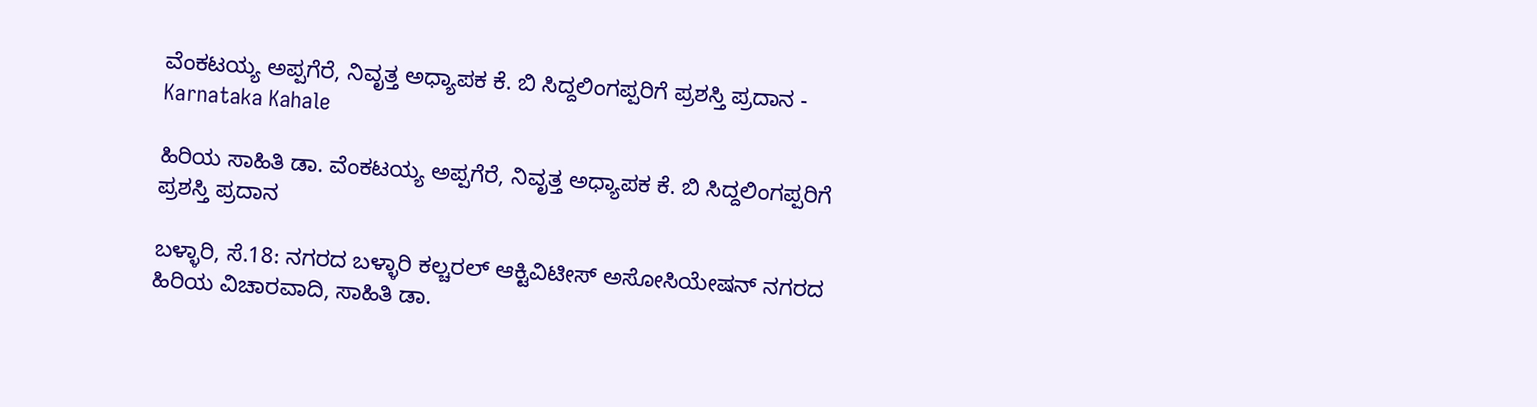ವೆಂಕಟಯ್ಯ ಅಪ್ಪಗೆರೆ, ನಿವೃತ್ತ ಅಧ್ಯಾಪಕ ಕೆ. ಬಿ ಸಿದ್ದಲಿಂಗಪ್ಪರಿಗೆ ಪ್ರಶಸ್ತಿ ಪ್ರದಾನ - Karnataka Kahale

ಹಿರಿಯ ಸಾಹಿತಿ ಡಾ. ವೆಂಕಟಯ್ಯ ಅಪ್ಪಗೆರೆ, ನಿವೃತ್ತ ಅಧ್ಯಾಪಕ ಕೆ. ಬಿ ಸಿದ್ದಲಿಂಗಪ್ಪರಿಗೆ ಪ್ರಶಸ್ತಿ ಪ್ರದಾನ

ಬಳ್ಳಾರಿ, ಸೆ.18: ನಗರದ ಬಳ್ಳಾರಿ ಕಲ್ಚರಲ್ ಆಕ್ಟಿವಿಟೀಸ್ ಅಸೋಸಿಯೇಷನ್ ನಗರದ ಹಿರಿಯ ವಿಚಾರವಾದಿ, ಸಾಹಿತಿ ಡಾ.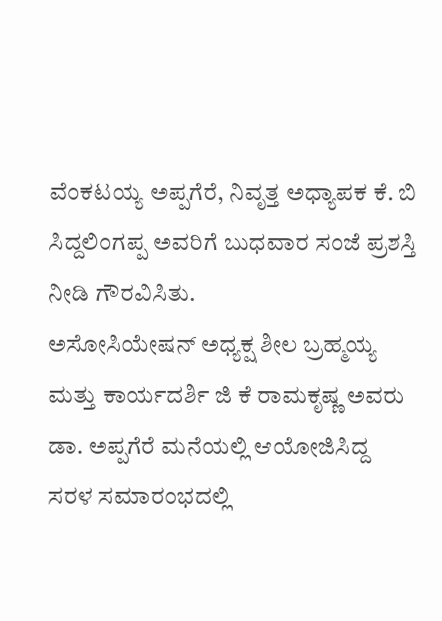ವೆಂಕಟಯ್ಯ ಅಪ್ಪಗೆರೆ, ನಿವೃತ್ತ ಅಧ್ಯಾಪಕ ಕೆ. ಬಿ ಸಿದ್ದಲಿಂಗಪ್ಪ ಅವರಿಗೆ ಬುಧವಾರ ಸಂಜೆ ಪ್ರಶಸ್ತಿ ನೀಡಿ‌ ಗೌರವಿಸಿತು.
ಅಸೋಸಿಯೇಷನ್ ಅಧ್ಯಕ್ಷ ಶೀಲ‌ ಬ್ರಹ್ಮಯ್ಯ ಮತ್ತು ಕಾರ್ಯದರ್ಶಿ ಜಿ ಕೆ ರಾಮಕೃಷ್ಣ ಅವರು ಡಾ. ಅಪ್ಪಗೆರೆ ಮನೆಯಲ್ಲಿ ಆಯೋಜಿಸಿದ್ದ ಸರಳ ಸಮಾರಂಭದಲ್ಲಿ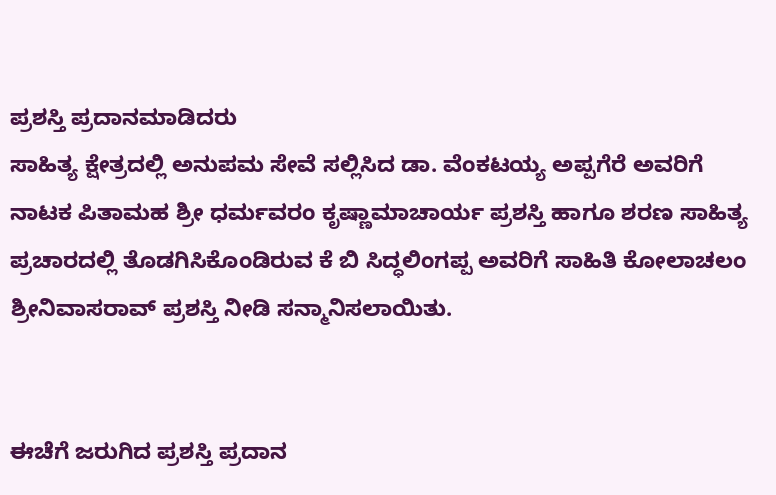ಪ್ರಶಸ್ತಿ ಪ್ರದಾನ‌ಮಾಡಿದರು
ಸಾಹಿತ್ಯ ಕ್ಷೇತ್ರದಲ್ಲಿ ಅನುಪಮ ಸೇವೆ ಸಲ್ಲಿಸಿದ ಡಾ. ವೆಂಕಟಯ್ಯ ಅಪ್ಪಗೆರೆ ಅವರಿಗೆ ನಾಟಕ ಪಿತಾಮಹ ಶ್ರೀ ಧರ್ಮವರಂ ಕೃಷ್ಣಾಮಾಚಾರ್ಯ ಪ್ರಶಸ್ತಿ ಹಾಗೂ‌ ಶರಣ ಸಾಹಿತ್ಯ ಪ್ರಚಾರದಲ್ಲಿ ತೊಡಗಿಸಿಕೊಂಡಿರುವ ಕೆ ಬಿ ಸಿದ್ಧಲಿಂಗಪ್ಪ ಅವರಿಗೆ ಸಾಹಿತಿ ಕೋಲಾಚಲಂ‌ ಶ್ರೀನಿವಾಸರಾವ್ ಪ್ರಶಸ್ತಿ ‌ನೀಡಿ ಸನ್ಮಾನಿಸಲಾಯಿತು.


ಈಚೆಗೆ ಜರುಗಿದ ಪ್ರಶಸ್ತಿ ಪ್ರದಾನ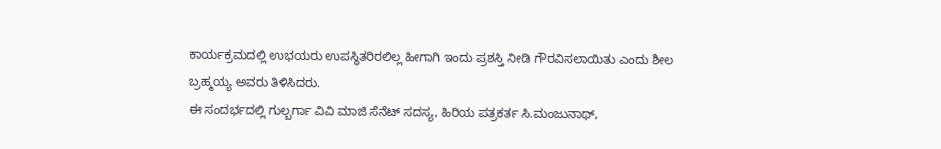ಕಾರ್ಯಕ್ರಮದಲ್ಲಿ ಉಭಯರು ಉಪಸ್ಥಿತರಿರಲಿಲ್ಲ ಹೀಗಾಗಿ‌ ಇಂದು ಪ್ರಶಸ್ತಿ ‌ನೀಡಿ‌ ಗೌರವಿಸಲಾಯಿತು ಎಂದು ಶೀಲ ಬ್ರಹ್ಮಯ್ಯ ಅವರು ತಿಳಿಸಿದರು.
ಈ ಸಂದರ್ಭದಲ್ಲಿ ಗುಲ್ಬರ್ಗಾ ವಿವಿ‌ ಮಾಜಿ‌ ಸೆನೆಟ್ ಸದಸ್ಯ, ಹಿರಿಯ ಪತ್ರಕರ್ತ ಸಿ.ಮಂಜುನಾಥ್,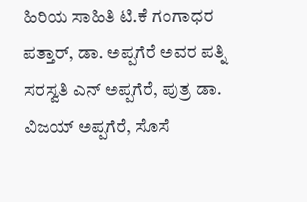ಹಿರಿಯ ಸಾಹಿತಿ ಟಿ.ಕೆ ಗಂಗಾಧರ ಪತ್ತಾರ್, ಡಾ. ಅಪ್ಪಗೆರೆ ಅವರ ಪತ್ನಿ ಸರಸ್ವತಿ ಎನ್ ಅಪ್ಪಗೆರೆ, ಪುತ್ರ ಡಾ. ವಿಜಯ್‌ ಅಪ್ಪಗೆರೆ, ಸೊಸೆ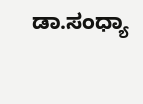ಡಾ.ಸಂಧ್ಯಾ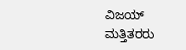ವಿಜಯ್ ಮತ್ತಿತರರು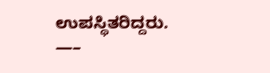ಉಪಸ್ಥಿತರಿದ್ದರು.
—–